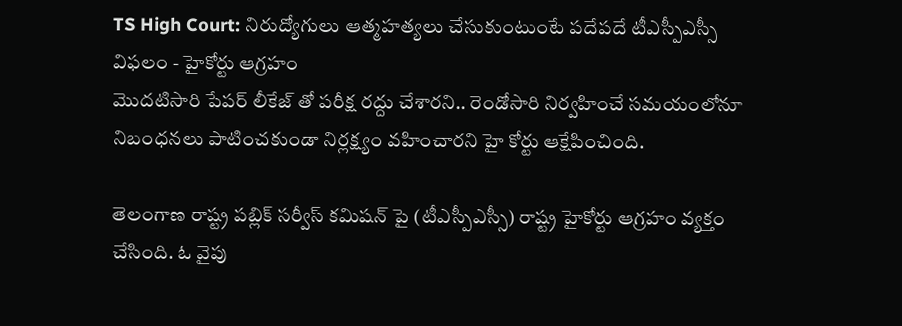TS High Court: నిరుద్యోగులు ఆత్మహత్యలు చేసుకుంటుంటే పదేపదే టీఎస్పీఎస్సీ విఫలం - హైకోర్టు ఆగ్రహం
మొదటిసారి పేపర్ లీకేజ్ తో పరీక్ష రద్దు చేశారని.. రెండోసారి నిర్వహించే సమయంలోనూ నిబంధనలు పాటించకుండా నిర్లక్ష్యం వహించారని హై కోర్టు ఆక్షేపించింది.

తెలంగాణ రాష్ట్ర పబ్లిక్ సర్వీస్ కమిషన్ పై (టీఎస్పీఎస్సీ) రాష్ట్ర హైకోర్టు ఆగ్రహం వ్యక్తం చేసింది. ఓ వైపు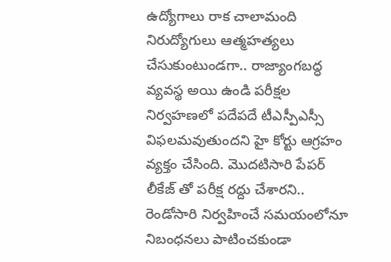ఉద్యోగాలు రాక చాలామంది నిరుద్యోగులు ఆత్మహత్యలు చేసుకుంటుండగా.. రాజ్యాంగబద్ధ వ్యవస్థ అయి ఉండి పరీక్షల నిర్వహణలో పదేపదే టీఎస్పీఎస్సీ విఫలమవుతుందని హై కోర్టు ఆగ్రహం వ్యక్తం చేసింది. మొదటిసారి పేపర్ లీకేజ్ తో పరీక్ష రద్దు చేశారని.. రెండోసారి నిర్వహించే సమయంలోనూ నిబంధనలు పాటించకుండా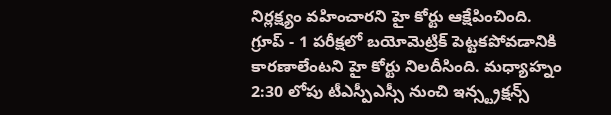నిర్లక్ష్యం వహించారని హై కోర్టు ఆక్షేపించింది. గ్రూప్ - 1 పరీక్షలో బయోమెట్రిక్ పెట్టకపోవడానికి కారణాలేంటని హై కోర్టు నిలదీసింది. మధ్యాహ్నం 2:30 లోపు టీఎస్పీఎస్సీ నుంచి ఇన్స్ట్రక్షన్స్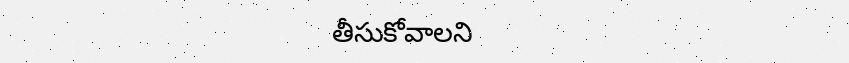తీసుకోవాలని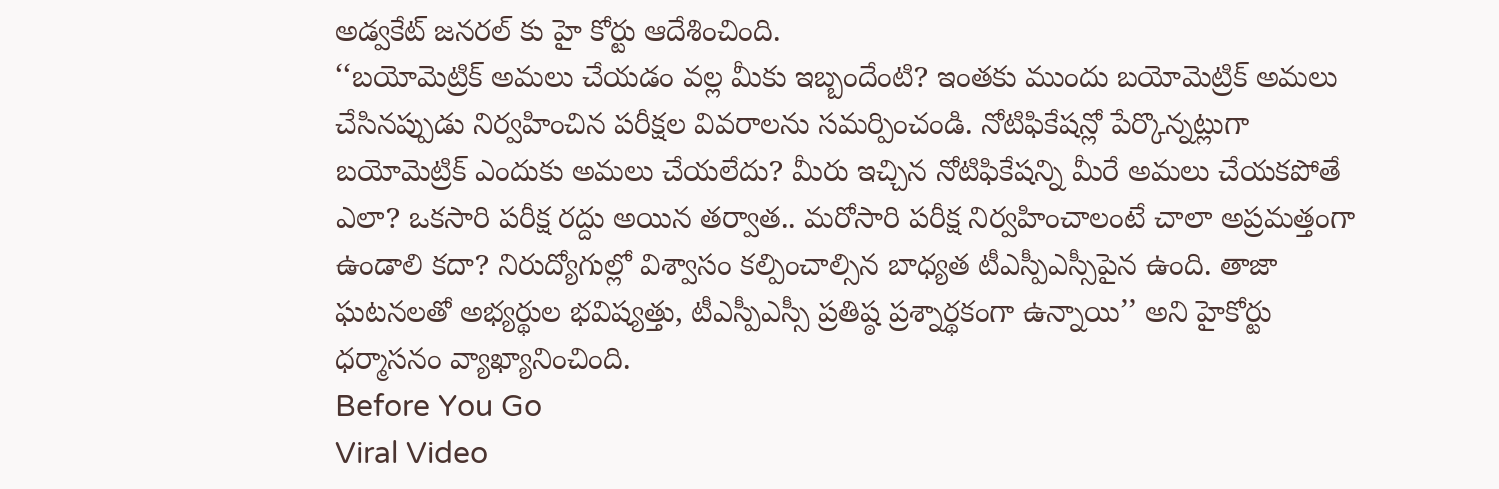అడ్వకేట్ జనరల్ కు హై కోర్టు ఆదేశించింది.
‘‘బయోమెట్రిక్ అమలు చేయడం వల్ల మీకు ఇబ్బందేంటి? ఇంతకు ముందు బయోమెట్రిక్ అమలు చేసినప్పుడు నిర్వహించిన పరీక్షల వివరాలను సమర్పించండి. నోటిఫికేషన్లో పేర్కొన్నట్లుగా బయోమెట్రిక్ ఎందుకు అమలు చేయలేదు? మీరు ఇచ్చిన నోటిఫికేషన్ని మీరే అమలు చేయకపోతే ఎలా? ఒకసారి పరీక్ష రద్దు అయిన తర్వాత.. మరోసారి పరీక్ష నిర్వహించాలంటే చాలా అప్రమత్తంగా ఉండాలి కదా? నిరుద్యోగుల్లో విశ్వాసం కల్పించాల్సిన బాధ్యత టీఎస్పీఎస్సీపైన ఉంది. తాజా ఘటనలతో అభ్యర్థుల భవిష్యత్తు, టీఎస్పీఎస్సీ ప్రతిష్ఠ ప్రశ్నార్థకంగా ఉన్నాయి’’ అని హైకోర్టు ధర్మాసనం వ్యాఖ్యానించింది.
Before You Go
Viral Video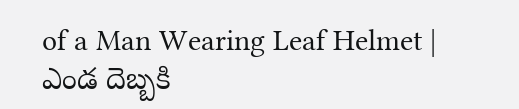of a Man Wearing Leaf Helmet | ఎండ దెబ్బకి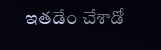ఇతడేం చేశాడో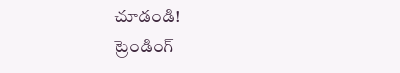చూడండి!
ట్రెండింగ్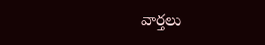వార్తలు